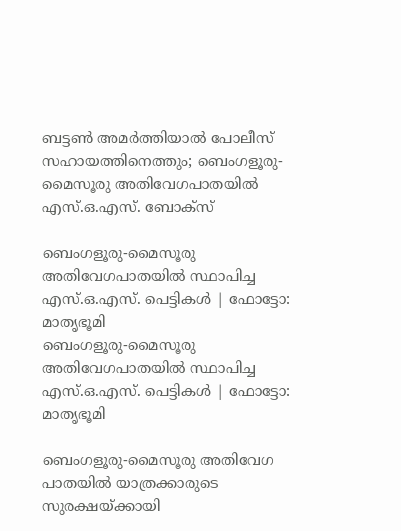ബട്ടണ്‍ അമര്‍ത്തിയാല്‍ പോലീസ് സഹായത്തിനെത്തും; ബെംഗളൂരു-മൈസൂരു അതിവേഗപാതയില്‍ എസ്.ഒ.എസ്. ബോക്‌സ്

ബെംഗളൂരു-മൈസൂരു അതിവേഗപാതയില്‍ സ്ഥാപിച്ച എസ്.ഒ.എസ്. പെട്ടികള്‍ | ഫോട്ടോ: മാതൃഭൂമി
ബെംഗളൂരു-മൈസൂരു അതിവേഗപാതയില്‍ സ്ഥാപിച്ച എസ്.ഒ.എസ്. പെട്ടികള്‍ | ഫോട്ടോ: മാതൃഭൂമി

ബെംഗളൂരു-മൈസൂരു അതിവേഗ പാതയില്‍ യാത്രക്കാരുടെ സുരക്ഷയ്ക്കായി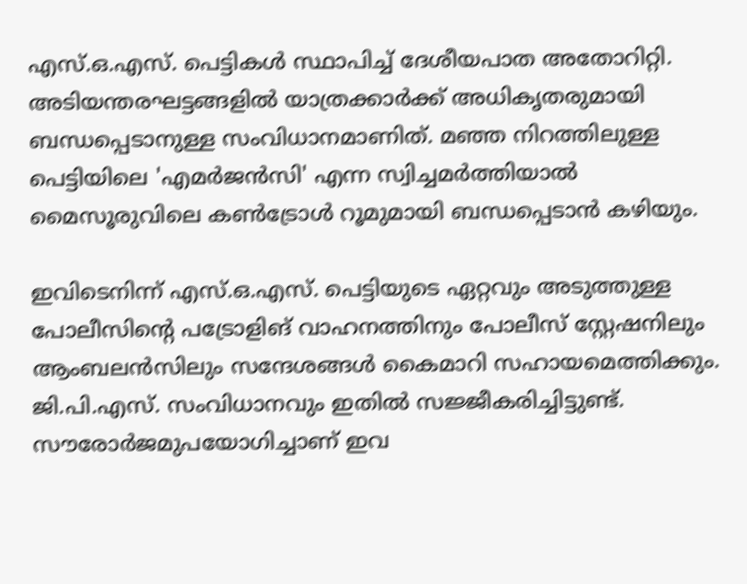എസ്.ഒ.എസ്. പെട്ടികള്‍ സ്ഥാപിച്ച് ദേശീയപാത അതോറിറ്റി. അടിയന്തരഘട്ടങ്ങളില്‍ യാത്രക്കാര്‍ക്ക് അധികൃതരുമായി ബന്ധപ്പെടാനുള്ള സംവിധാനമാണിത്. മഞ്ഞ നിറത്തിലുള്ള പെട്ടിയിലെ 'എമര്‍ജന്‍സി' എന്ന സ്വിച്ചമര്‍ത്തിയാല്‍ മൈസൂരുവിലെ കണ്‍ട്രോള്‍ റൂമുമായി ബന്ധപ്പെടാന്‍ കഴിയും.

ഇവിടെനിന്ന് എസ്.ഒ.എസ്. പെട്ടിയുടെ ഏറ്റവും അടുത്തുള്ള പോലീസിന്റെ പട്രോളിങ് വാഹനത്തിനും പോലീസ് സ്റ്റേഷനിലും ആംബലന്‍സിലും സന്ദേശങ്ങള്‍ കൈമാറി സഹായമെത്തിക്കും. ജി.പി.എസ്. സംവിധാനവും ഇതില്‍ സജ്ജീകരിച്ചിട്ടുണ്ട്. സൗരോര്‍ജമുപയോഗിച്ചാണ് ഇവ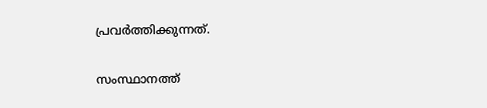പ്രവര്‍ത്തിക്കുന്നത്.

സംസ്ഥാനത്ത്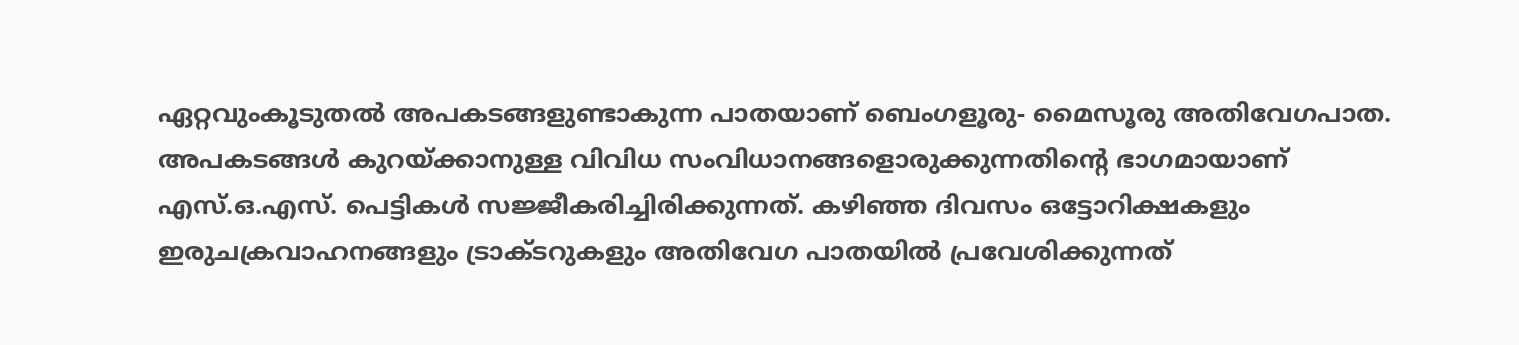ഏറ്റവുംകൂടുതല്‍ അപകടങ്ങളുണ്ടാകുന്ന പാതയാണ് ബെംഗളൂരു- മൈസൂരു അതിവേഗപാത. അപകടങ്ങള്‍ കുറയ്ക്കാനുള്ള വിവിധ സംവിധാനങ്ങളൊരുക്കുന്നതിന്റെ ഭാഗമായാണ് എസ്.ഒ.എസ്. പെട്ടികള്‍ സജ്ജീകരിച്ചിരിക്കുന്നത്. കഴിഞ്ഞ ദിവസം ഒട്ടോറിക്ഷകളും ഇരുചക്രവാഹനങ്ങളും ട്രാക്ടറുകളും അതിവേഗ പാതയില്‍ പ്രവേശിക്കുന്നത്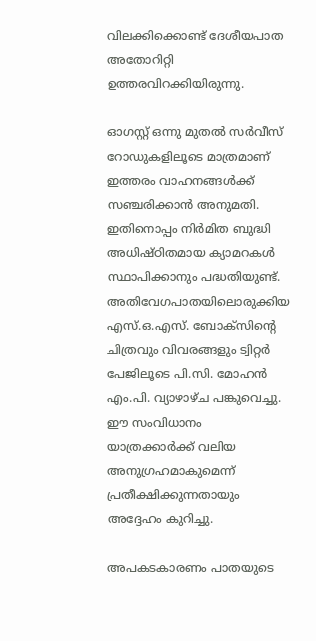വിലക്കിക്കൊണ്ട് ദേശീയപാത അതോറിറ്റി ഉത്തരവിറക്കിയിരുന്നു.

ഓഗസ്റ്റ് ഒന്നു മുതല്‍ സര്‍വീസ് റോഡുകളിലൂടെ മാത്രമാണ് ഇത്തരം വാഹനങ്ങള്‍ക്ക് സഞ്ചരിക്കാന്‍ അനുമതി. ഇതിനൊപ്പം നിര്‍മിത ബുദ്ധി അധിഷ്ഠിതമായ ക്യാമറകള്‍ സ്ഥാപിക്കാനും പദ്ധതിയുണ്ട്. അതിവേഗപാതയിലൊരുക്കിയ എസ്.ഒ.എസ്. ബോക്സിന്റെ ചിത്രവും വിവരങ്ങളും ട്വിറ്റര്‍ പേജിലൂടെ പി.സി. മോഹന്‍ എം.പി. വ്യാഴാഴ്ച പങ്കുവെച്ചു. ഈ സംവിധാനം യാത്രക്കാര്‍ക്ക് വലിയ അനുഗ്രഹമാകുമെന്ന് പ്രതീക്ഷിക്കുന്നതായും അദ്ദേഹം കുറിച്ചു.

അപകടകാരണം പാതയുടെ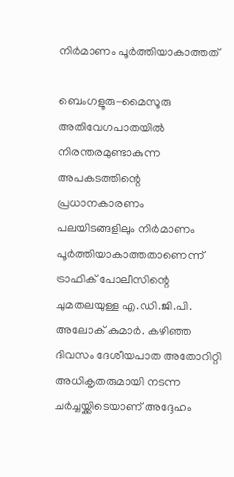നിര്‍മാണം പൂര്‍ത്തിയാകാത്തത്

ബെംഗളൂരു-മൈസൂരു അതിവേഗപാതയില്‍ നിരന്തരമുണ്ടാകുന്ന അപകടത്തിന്റെ പ്രധാനകാരണം പലയിടങ്ങളിലും നിര്‍മാണം പൂര്‍ത്തിയാകാത്തതാണെന്ന് ട്രാഫിക് പോലീസിന്റെ ചുമതലയുള്ള എ.ഡി.ജി.പി. അലോക് കുമാര്‍. കഴിഞ്ഞ ദിവസം ദേശീയപാത അതോറിറ്റി അധികൃതരുമായി നടന്ന ചര്‍ച്ചയ്ക്കിടെയാണ് അദ്ദേഹം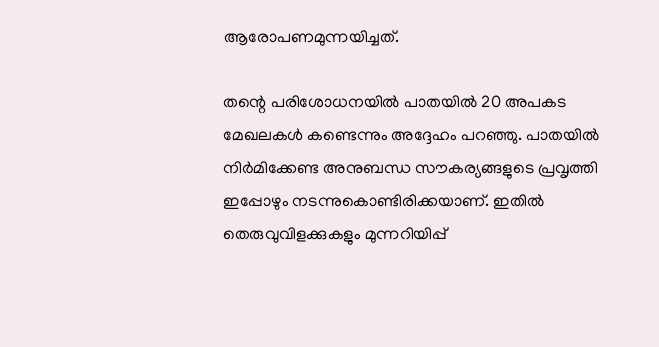ആരോപണമുന്നയിച്ചത്.

തന്റെ പരിശോധനയില്‍ പാതയില്‍ 20 അപകട മേഖലകള്‍ കണ്ടെന്നും അദ്ദേഹം പറഞ്ഞു. പാതയില്‍ നിര്‍മിക്കേണ്ട അനുബന്ധ സൗകര്യങ്ങളുടെ പ്രവൃത്തി ഇപ്പോഴും നടന്നുകൊണ്ടിരിക്കയാണ്. ഇതില്‍ തെരുവുവിളക്കുകളും മുന്നറിയിപ്പ്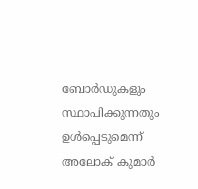ബോര്‍ഡുകളും സ്ഥാപിക്കുന്നതും ഉള്‍പ്പെടുമെന്ന് അലോക് കുമാര്‍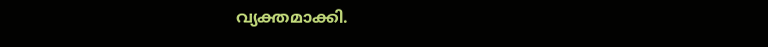വ്യക്തമാക്കി.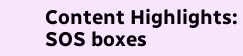Content Highlights: SOS boxes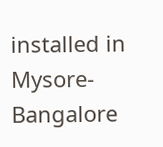installed in Mysore-Bangalore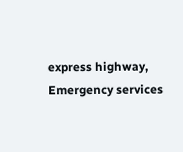express highway, Emergency services